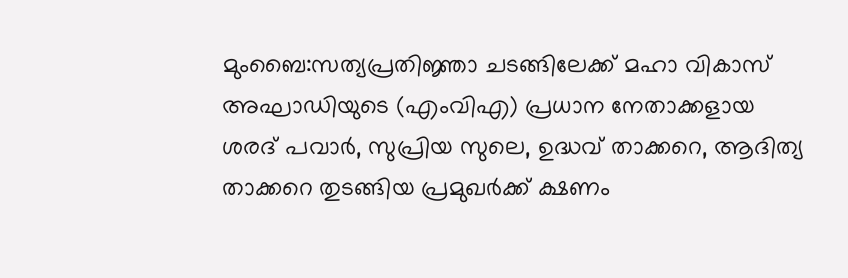മുംബൈ:സത്യപ്രതിജ്ഞാ ചടങ്ങിലേക്ക് മഹാ വികാസ് അഘാഡിയുടെ (എംവിഎ) പ്രധാന നേതാക്കളായ ശരദ് പവാർ, സുപ്രിയ സുലെ, ഉദ്ധവ് താക്കറെ, ആദിത്യ താക്കറെ തുടങ്ങിയ പ്രമുഖർക്ക് ക്ഷണം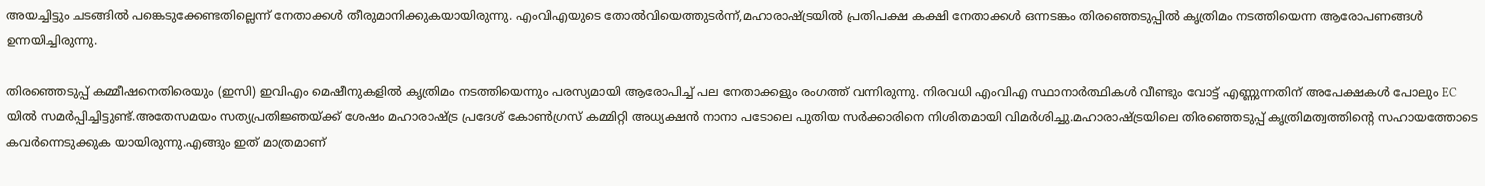അയച്ചിട്ടും ചടങ്ങിൽ പങ്കെടുക്കേണ്ടതില്ലെന്ന് നേതാക്കൾ തീരുമാനിക്കുകയായിരുന്നു. എംവിഎയുടെ തോൽവിയെത്തുടർന്ന്,മഹാരാഷ്ട്രയിൽ പ്രതിപക്ഷ കക്ഷി നേതാക്കൾ ഒന്നടങ്കം തിരഞ്ഞെടുപ്പിൽ കൃത്രിമം നടത്തിയെന്ന ആരോപണങ്ങൾ ഉന്നയിച്ചിരുന്നു.

തിരഞ്ഞെടുപ്പ് കമ്മീഷനെതിരെയും (ഇസി) ഇവിഎം മെഷീനുകളിൽ കൃത്രിമം നടത്തിയെന്നും പരസ്യമായി ആരോപിച്ച് പല നേതാക്കളും രംഗത്ത് വന്നിരുന്നു. നിരവധി എംവിഎ സ്ഥാനാർത്ഥികൾ വീണ്ടും വോട്ട് എണ്ണുന്നതിന് അപേക്ഷകൾ പോലും EC യിൽ സമർപ്പിച്ചിട്ടുണ്ട്.അതേസമയം സത്യപ്രതിജ്ഞയ്ക്ക് ശേഷം മഹാരാഷ്ട്ര പ്രദേശ് കോൺഗ്രസ് കമ്മിറ്റി അധ്യക്ഷൻ നാനാ പടോലെ പുതിയ സർക്കാരിനെ നിശിതമായി വിമർശിച്ചു.മഹാരാഷ്ട്രയിലെ തിരഞ്ഞെടുപ്പ് കൃത്രിമത്വത്തിൻ്റെ സഹായത്തോടെ കവർന്നെടുക്കുക യായിരുന്നു.എങ്ങും ഇത്‌ മാത്രമാണ്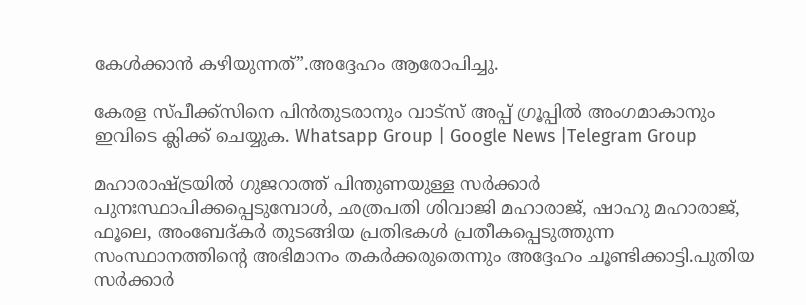കേൾക്കാൻ കഴിയുന്നത്”.അദ്ദേഹം ആരോപിച്ചു.

കേരള സ്പീക്ക്സിനെ പിൻതുടരാനും വാട്സ് അപ്പ് ഗ്രൂപ്പിൽ അംഗമാകാനും ഇവിടെ ക്ലിക്ക് ചെയ്യുക. Whatsapp Group | Google News |Telegram Group

മഹാരാഷ്ട്രയിൽ ഗുജറാത്ത് പിന്തുണയുള്ള സർക്കാർ പുനഃസ്ഥാപിക്കപ്പെടുമ്പോൾ, ഛത്രപതി ശിവാജി മഹാരാജ്, ഷാഹു മഹാരാജ്, ഫൂലെ, അംബേദ്കർ തുടങ്ങിയ പ്രതിഭകൾ പ്രതീകപ്പെടുത്തുന്ന സംസ്ഥാനത്തിൻ്റെ അഭിമാനം തകർക്കരുതെന്നും അദ്ദേഹം ചൂണ്ടിക്കാട്ടി.പുതിയ സർക്കാർ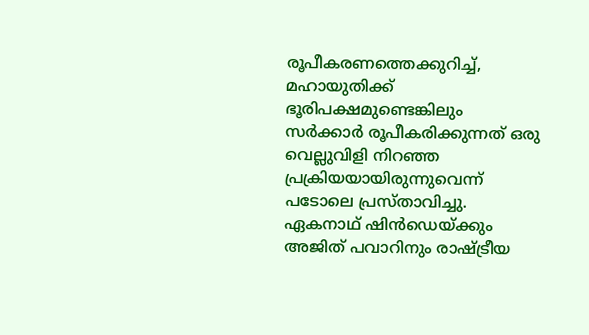രൂപീകരണത്തെക്കുറിച്ച്, മഹായുതിക്ക് ഭൂരിപക്ഷമുണ്ടെങ്കിലും സർക്കാർ രൂപീകരിക്കുന്നത് ഒരു വെല്ലുവിളി നിറഞ്ഞ പ്രക്രിയയായിരുന്നുവെന്ന് പടോലെ പ്രസ്താവിച്ചു. ഏകനാഥ് ഷിൻഡെയ്ക്കും അജിത് പവാറിനും രാഷ്ട്രീയ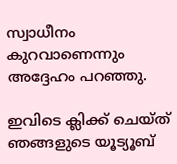സ്വാധീനം കുറവാണെന്നും അദ്ദേഹം പറഞ്ഞു.

ഇവിടെ ക്ലിക്ക് ചെയ്ത് ഞങ്ങളുടെ യൂട്യൂബ്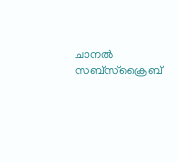ചാനൽ സബ്സ്ക്രൈബ്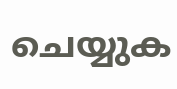ചെയ്യുക